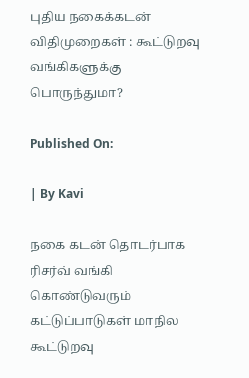புதிய நகைக்கடன் விதிமுறைகள் : கூட்டுறவு வங்கிகளுக்கு பொருந்துமா?

Published On:

| By Kavi

நகை கடன் தொடர்பாக ரிசர்வ் வங்கி கொண்டுவரும் கட்டுப்பாடுகள் மாநில கூட்டுறவு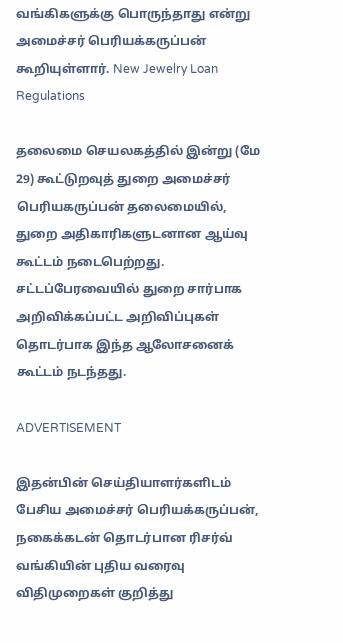வங்கிகளுக்கு பொருந்தாது என்று அமைச்சர் பெரியக்கருப்பன் கூறியுள்ளார். New Jewelry Loan Regulations

தலைமை செயலகத்தில் இன்று (மே 29) கூட்டுறவுத் துறை அமைச்சர் பெரியகருப்பன் தலைமையில், துறை அதிகாரிகளுடனான ஆய்வு கூட்டம் நடைபெற்றது. சட்டப்பேரவையில் துறை சார்பாக அறிவிக்கப்பட்ட அறிவிப்புகள் தொடர்பாக இந்த ஆலோசனைக் கூட்டம் நடந்தது.

ADVERTISEMENT

இதன்பின் செய்தியாளர்களிடம் பேசிய அமைச்சர் பெரியக்கருப்பன், நகைக்கடன் தொடர்பான ரிசர்வ் வங்கியின் புதிய வரைவு விதிமுறைகள் குறித்து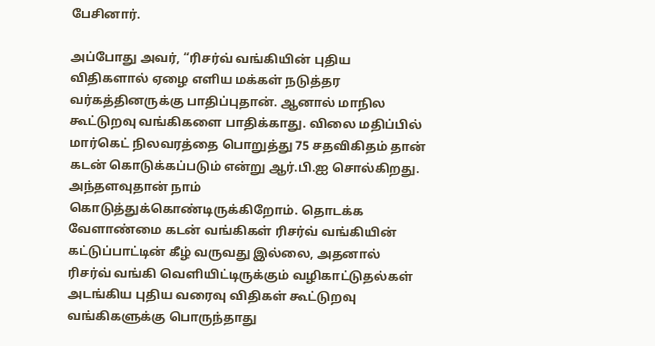பேசினார்.

அப்போது அவர், “ரிசர்வ் வங்கியின் புதிய விதிகளால் ஏழை எளிய மக்கள் நடுத்தர வர்கத்தினருக்கு பாதிப்புதான். ஆனால் மாநில கூட்டுறவு வங்கிகளை பாதிக்காது. விலை மதிப்பில் மார்கெட் நிலவரத்தை பொறுத்து 75 சதவிகிதம் தான் கடன் கொடுக்கப்படும் என்று ஆர்.பி.ஐ சொல்கிறது. அந்தளவுதான் நாம் கொடுத்துக்கொண்டிருக்கிறோம். தொடக்க வேளாண்மை கடன் வங்கிகள் ரிசர்வ் வங்கியின் கட்டுப்பாட்டின் கீழ் வருவது இல்லை, அதனால் ரிசர்வ் வங்கி வெளியிட்டிருக்கும் வழிகாட்டுதல்கள் அடங்கிய புதிய வரைவு விதிகள் கூட்டுறவு வங்கிகளுக்கு பொருந்தாது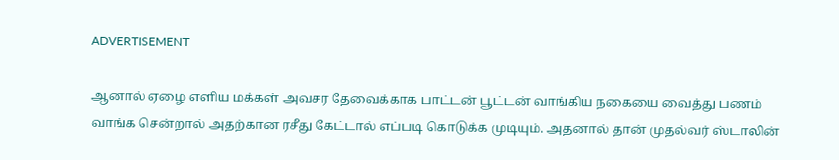ADVERTISEMENT

ஆனால் ஏழை எளிய மக்கள் அவசர தேவைக்காக பாட்டன் பூட்டன் வாங்கிய நகையை வைத்து பணம் வாங்க சென்றால் அதற்கான ரசீது கேட்டால் எப்படி கொடுக்க முடியும். அதனால் தான் முதல்வர் ஸ்டாலின்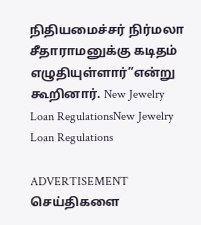நிதியமைச்சர் நிர்மலா சீதாராமனுக்கு கடிதம் எழுதியுள்ளார்”என்று கூறினார். New Jewelry Loan RegulationsNew Jewelry Loan Regulations

ADVERTISEMENT
செய்திகளை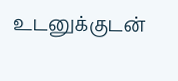உடனுக்குடன்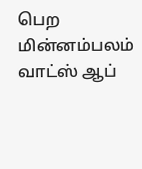பெற மின்னம்பலம் வாட்ஸ் ஆப்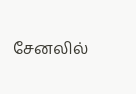சேனலில்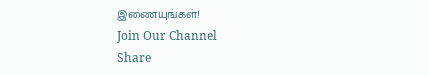இணையுங்கள்!
Join Our Channel
Share